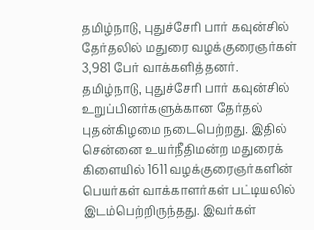தமிழ்நாடு, புதுச்சேரி பார் கவுன்சில் தேர்தலில் மதுரை வழக்குரைஞர்கள் 3,981 பேர் வாக்களித்தனர்.
தமிழ்நாடு, புதுச்சேரி பார் கவுன்சில் உறுப்பினர்களுக்கான தேர்தல் புதன்கிழமை நடைபெற்றது. இதில் சென்னை உயர்நீதிமன்ற மதுரைக் கிளையில் 1611 வழக்குரைஞர்களின் பெயர்கள் வாக்காளர்கள் பட்டியலில் இடம்பெற்றிருந்தது. இவர்கள்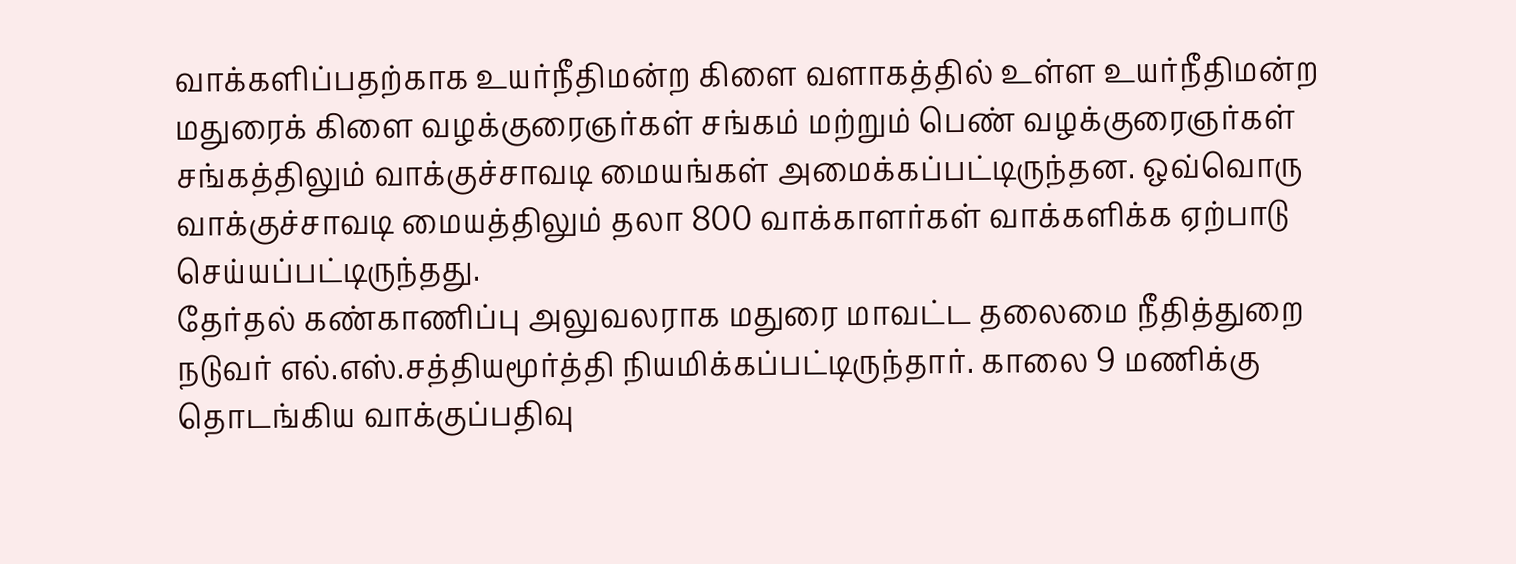வாக்களிப்பதற்காக உயர்நீதிமன்ற கிளை வளாகத்தில் உள்ள உயர்நீதிமன்ற மதுரைக் கிளை வழக்குரைஞர்கள் சங்கம் மற்றும் பெண் வழக்குரைஞர்கள் சங்கத்திலும் வாக்குச்சாவடி மையங்கள் அமைக்கப்பட்டிருந்தன. ஒவ்வொரு வாக்குச்சாவடி மையத்திலும் தலா 800 வாக்காளர்கள் வாக்களிக்க ஏற்பாடு செய்யப்பட்டிருந்தது.
தேர்தல் கண்காணிப்பு அலுவலராக மதுரை மாவட்ட தலைமை நீதித்துறை நடுவர் எல்.எஸ்.சத்தியமூர்த்தி நியமிக்கப்பட்டிருந்தார். காலை 9 மணிக்கு தொடங்கிய வாக்குப்பதிவு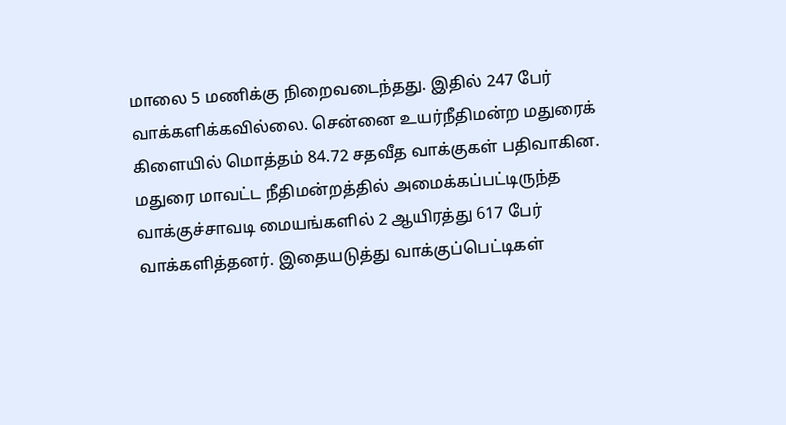மாலை 5 மணிக்கு நிறைவடைந்தது. இதில் 247 பேர் வாக்களிக்கவில்லை. சென்னை உயர்நீதிமன்ற மதுரைக் கிளையில் மொத்தம் 84.72 சதவீத வாக்குகள் பதிவாகின. மதுரை மாவட்ட நீதிமன்றத்தில் அமைக்கப்பட்டிருந்த வாக்குச்சாவடி மையங்களில் 2 ஆயிரத்து 617 பேர் வாக்களித்தனர். இதையடுத்து வாக்குப்பெட்டிகள்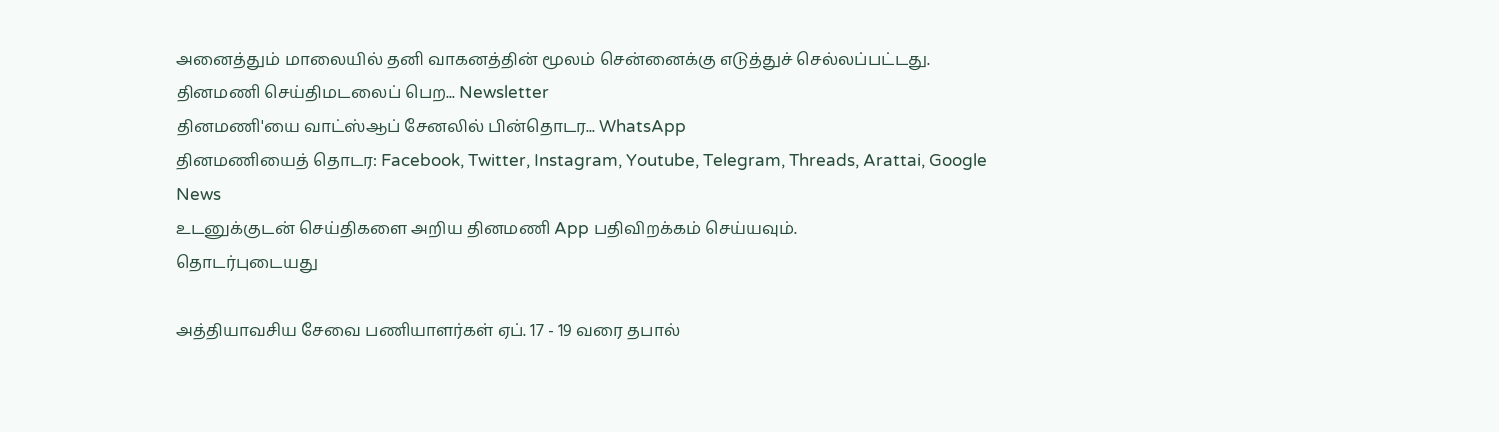அனைத்தும் மாலையில் தனி வாகனத்தின் மூலம் சென்னைக்கு எடுத்துச் செல்லப்பட்டது.
தினமணி செய்திமடலைப் பெற... Newsletter
தினமணி'யை வாட்ஸ்ஆப் சேனலில் பின்தொடர... WhatsApp
தினமணியைத் தொடர: Facebook, Twitter, Instagram, Youtube, Telegram, Threads, Arattai, Google News
உடனுக்குடன் செய்திகளை அறிய தினமணி App பதிவிறக்கம் செய்யவும்.
தொடர்புடையது

அத்தியாவசிய சேவை பணியாளர்கள் ஏப். 17 - 19 வரை தபால்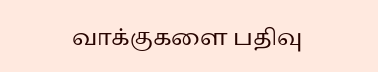வாக்குகளை பதிவு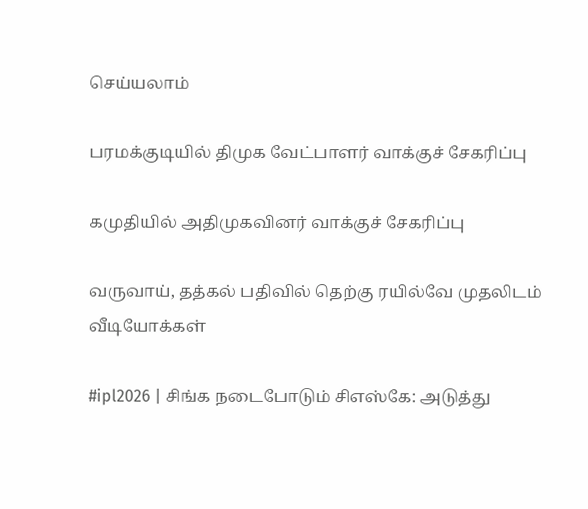செய்யலாம்

பரமக்குடியில் திமுக வேட்பாளர் வாக்குச் சேகரிப்பு

கமுதியில் அதிமுகவினர் வாக்குச் சேகரிப்பு

வருவாய், தத்கல் பதிவில் தெற்கு ரயில்வே முதலிடம்
வீடியோக்கள்

#ipl2026 | சிங்க நடைபோடும் சிஎஸ்கே: அடுத்து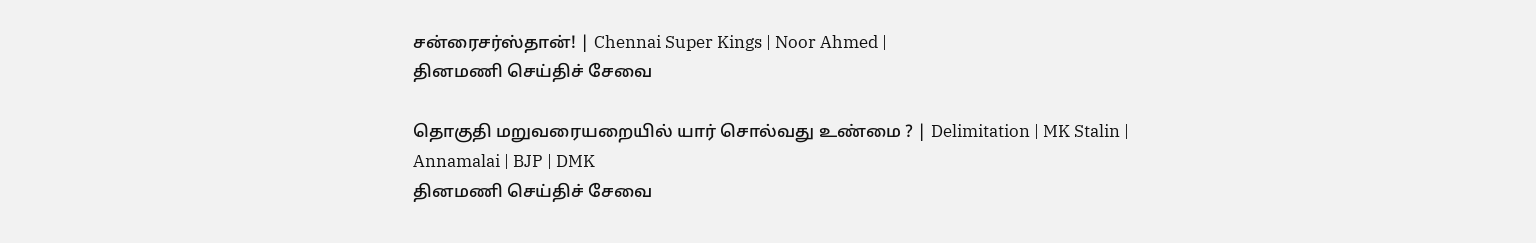சன்ரைசர்ஸ்தான்! | Chennai Super Kings | Noor Ahmed |
தினமணி செய்திச் சேவை

தொகுதி மறுவரையறையில் யார் சொல்வது உண்மை ? | Delimitation | MK Stalin | Annamalai | BJP | DMK
தினமணி செய்திச் சேவை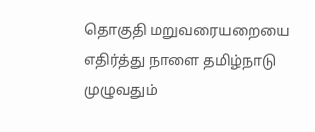தொகுதி மறுவரையறையை எதிர்த்து நாளை தமிழ்நாடு முழுவதும்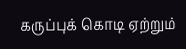கருப்புக் கொடி ஏற்றும்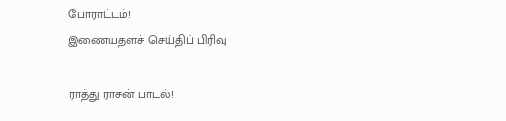போராட்டம்!
இணையதளச் செய்திப் பிரிவு

ராத்து ராசன் பாடல்!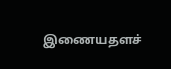இணையதளச்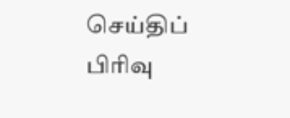செய்திப் பிரிவு